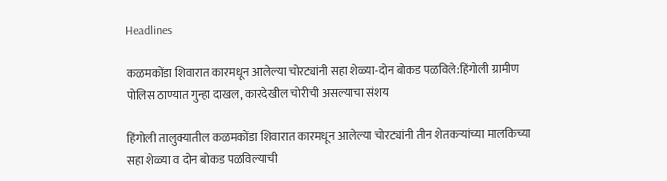Headlines

कळमकोंडा शिवारात कारमधून आलेल्या चोरट्यांनी सहा शेळ्या-दोन बोकड पळविले:हिंगोली ग्रामीण पोलिस ठाण्यात गुन्हा दाखल, कारदेखील चोरीची असल्याचा संशय

हिंगोली तालुक्यातील कळमकोंडा शिवारात कारमधून आलेल्या चोरट्यांनी तीन शेतकऱ्यांच्या मालकिच्या सहा शेळ्या व दोन बोकड पळविल्याची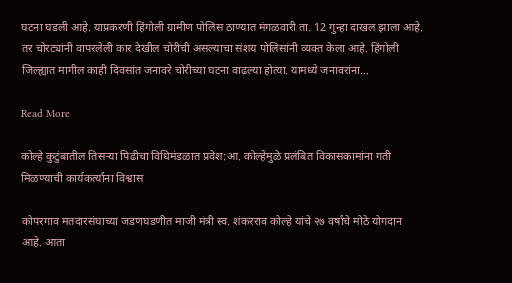घटना घडली आहे. याप्रकरणी हिंगोली ग्रामीण पोलिस ठाण्यात मंगळवारी ता. 12 गुन्हा दाखल झाला आहे. तर चोरट्यांनी वापरलेली कार देखील चोरीची असल्याचा संशय पोलिसांनी व्यक्त केला आहे. हिंगोली जिल्ह्यात मागील काही दिवसांत जनावरे चोरीच्या घटना वाढल्या होत्या. यामध्ये जनावरांना…

Read More

कोल्हे कुटुंबातील तिसऱ्या पिढीचा विधिमंडळात प्रवेश:आ. कोल्हेंमुळे प्रलंबित विकासकामांना गती मिळण्याची कार्यकर्त्यांना विश्वास

कोपरगाव मतदारसंघाच्या जडणघडणीत माजी मंत्री स्व. शंकरराव कोल्हे यांचे २७ वर्षांचे मोठे योगदान आहे. आता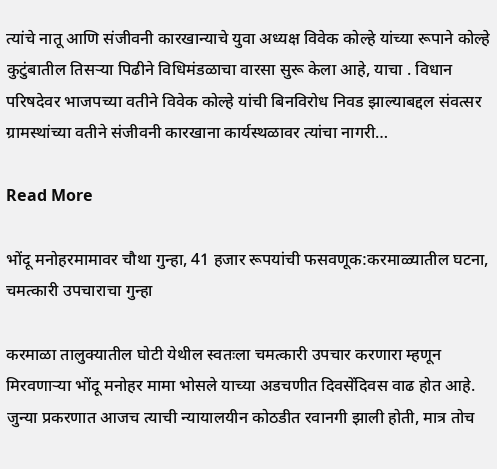त्यांचे नातू आणि संजीवनी कारखान्याचे युवा अध्यक्ष विवेक कोल्हे यांच्या रूपाने कोल्हे कुटुंबातील तिसऱ्या पिढीने विधिमंडळाचा वारसा सुरू केला आहे, याचा . विधान परिषदेवर भाजपच्या वतीने विवेक कोल्हे यांची बिनविरोध निवड झाल्याबद्दल संवत्सर ग्रामस्थांच्या वतीने संजीवनी कारखाना कार्यस्थळावर त्यांचा नागरी…

Read More

भोंदू मनोहरमामावर चौथा गुन्हा, 41 हजार रूपयांची फसवणूक:करमाळ्यातील घटना, चमत्कारी उपचाराचा गुन्हा

करमाळा तालुक्यातील घोटी येथील स्वतःला चमत्कारी उपचार करणारा म्हणून मिरवणाऱ्या भोंदू मनोहर मामा भोसले याच्या अडचणीत दिवसेंदिवस वाढ होत आहे. जुन्या प्रकरणात आजच त्याची न्यायालयीन कोठडीत रवानगी झाली होती, मात्र तोच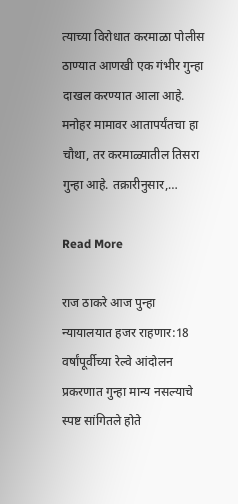त्याच्या विरोधात करमाळा पोलीस ठाण्यात आणखी एक गंभीर गुन्हा दाखल करण्यात आला आहे. मनोहर मामावर आतापर्यंतचा हा चौथा, तर करमाळ्यातील तिसरा गुन्हा आहे. तक्रारीनुसार,…

Read More

राज ठाकरे आज पुन्हा न्यायालयात हजर राहणार:18 वर्षांपूर्वीच्या रेल्वे आंदोलन प्रकरणात गुन्हा मान्य नसल्याचे स्पष्ट सांगितले होते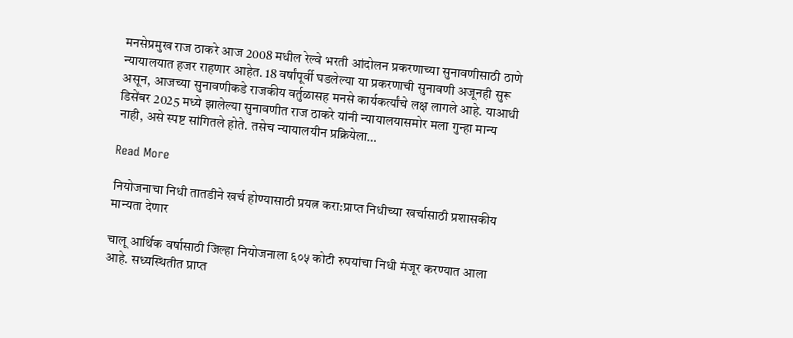मनसेप्रमुख राज ठाकरे आज 2008 मधील रेल्वे भरती आंदोलन प्रकरणाच्या सुनावणीसाठी ठाणे न्यायालयात हजर राहणार आहेत. 18 वर्षांपूर्वी घडलेल्या या प्रकरणाची सुनावणी अजूनही सुरू असून, आजच्या सुनावणीकडे राजकीय वर्तुळासह मनसे कार्यकर्त्यांचे लक्ष लागले आहे. याआधी डिसेंबर 2025 मध्ये झालेल्या सुनावणीत राज ठाकरे यांनी न्यायालयासमोर मला गुन्हा मान्य नाही, असे स्पष्ट सांगितले होते. तसेच न्यायालयीन प्रक्रियेला…

Read More

नियोजनाचा निधी तातडीने खर्च होण्यासाठी प्रयत्न करा:प्राप्त निधीच्या खर्चासाठी प्रशासकीय मान्यता देणार

चालू आर्थिक वर्षासाठी जिल्हा नियोजनाला ६०५ कोटी रुपयांचा निधी मंजूर करण्यात आला आहे. सध्यस्थितीत प्राप्त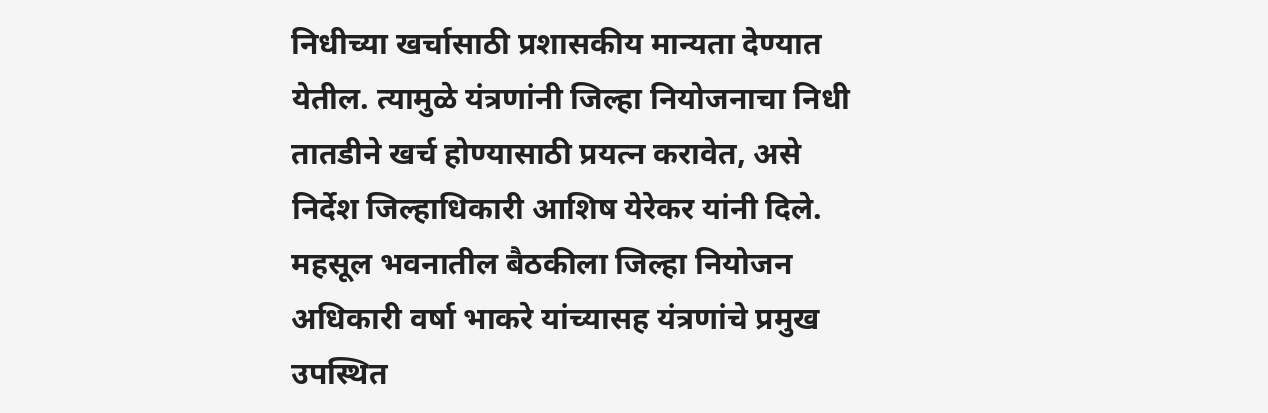निधीच्या खर्चासाठी प्रशासकीय मान्यता देण्यात येतील. त्यामुळे यंत्रणांनी जिल्हा नियोजनाचा निधी तातडीने खर्च होण्यासाठी प्रयत्न करावेत, असे निर्देश जिल्हाधिकारी आशिष येरेकर यांनी दिले. महसूल भवनातील बैठकीला जिल्हा नियोजन अधिकारी वर्षा भाकरे यांच्यासह यंत्रणांचे प्रमुख उपस्थित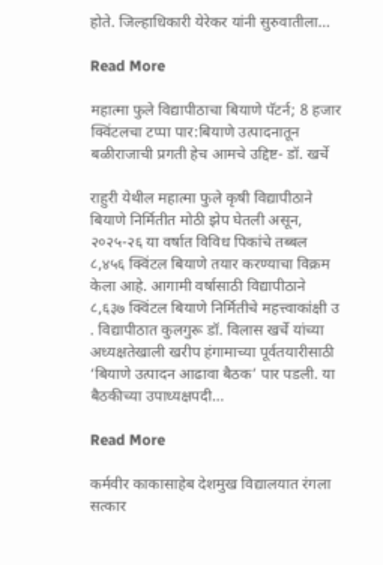होते. जिल्हाधिकारी येरेकर यांनी सुरुवातीला…

Read More

महात्मा फुले विद्यापीठाचा बियाणे पॅटर्न; 8 हजार क्विंटलचा टप्पा पार:बियाणे उत्पादनातून बळीराजाची प्रगती हेच आमचे उद्दिष्ट- डॉ. खर्चे

राहुरी येथील महात्मा फुले कृषी विद्यापीठाने बियाणे निर्मितीत मोठी झेप घेतली असून, २०२५-२६ या वर्षात विविध पिकांचे तब्बल ८,४५६ क्विंटल बियाणे तयार करण्याचा विक्रम केला आहे. आगामी वर्षासाठी विद्यापीठाने ८,६३७ क्विंटल बियाणे निर्मितीचे महत्त्वाकांक्षी उ . विद्यापीठात कुलगुरू डॉ. विलास खर्चे यांच्या अध्यक्षतेखाली खरीप हंगामाच्या पूर्वतयारीसाठी ‘बियाणे उत्पादन आढावा बैठक’ पार पडली. या बैठकीच्या उपाध्यक्षपदी…

Read More

कर्मवीर काकासाहेब देशमुख विद्यालयात रंगला सत्कार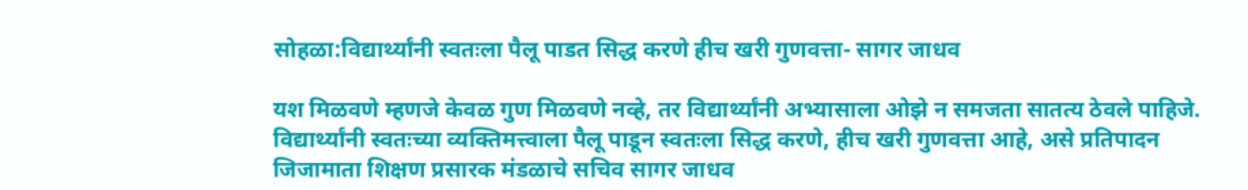सोहळा:विद्यार्थ्यांनी स्वतःला पैलू पाडत सिद्ध करणे हीच खरी गुणवत्ता- सागर जाधव

यश मिळवणे म्हणजे केवळ गुण मिळवणे नव्हे, तर विद्यार्थ्यांनी अभ्यासाला ओझे न समजता सातत्य ठेवले पाहिजे. विद्यार्थ्यांनी स्वतःच्या व्यक्तिमत्त्वाला पैलू पाडून स्वतःला सिद्ध करणे, हीच खरी गुणवत्ता आहे, असे प्रतिपादन जिजामाता शिक्षण प्रसारक मंडळाचे सचिव सागर जाधव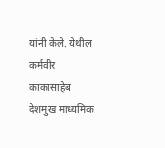यांनी केले. येथील कर्मवीर काकासाहेब देशमुख माध्यमिक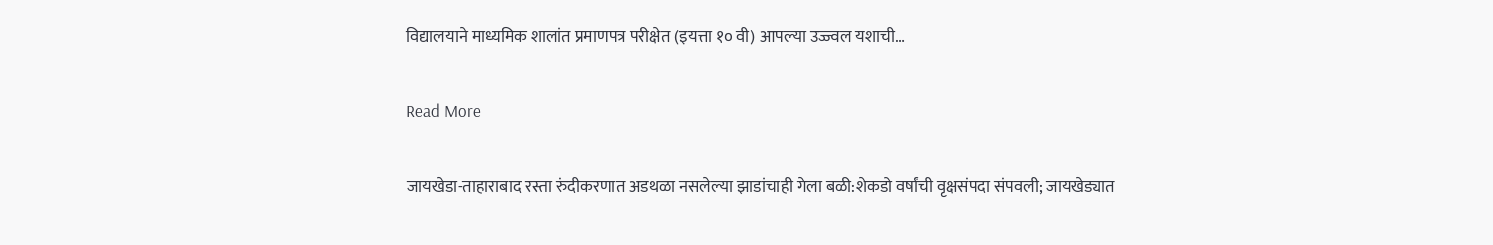विद्यालयाने माध्यमिक शालांत प्रमाणपत्र परीक्षेत (इयत्ता १० वी) आपल्या उज्ज्वल यशाची…

Read More

जायखेडा-ताहाराबाद रस्ता रुंदीकरणात अडथळा नसलेल्या झाडांचाही गेला बळी:शेकडो वर्षांची वृक्षसंपदा संपवली; जायखेड्यात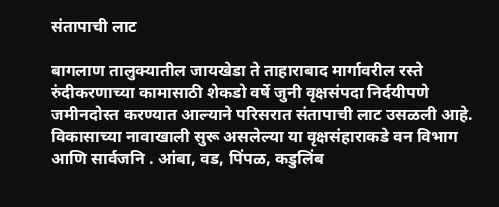संतापाची लाट

बागलाण तालुक्यातील जायखेडा ते ताहाराबाद मार्गावरील रस्ते रुंदीकरणाच्या कामासाठी शेकडो वर्षे जुनी वृक्षसंपदा निर्दयीपणे जमीनदोस्त करण्यात आल्याने परिसरात संतापाची लाट उसळली आहे. विकासाच्या नावाखाली सुरू असलेल्या या वृक्षसंहाराकडे वन विभाग आणि सार्वजनि . आंबा, वड, पिंपळ, कडुलिंब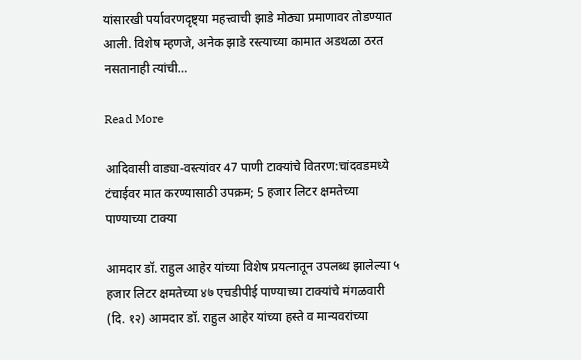यांसारखी पर्यावरणदृष्ट्या महत्त्वाची झाडे मोठ्या प्रमाणावर तोडण्यात आली. विशेष म्हणजे, अनेक झाडे रस्त्याच्या कामात अडथळा ठरत नसतानाही त्यांची…

Read More

आदिवासी वाड्या-वस्त्यांवर 47 पाणी टाक्यांचे वितरण:चांदवडमध्ये टंचाईवर मात करण्यासाठी उपक्रम; 5 हजार लिटर क्षमतेच्या पाण्याच्या टाक्या

आमदार डॉ. राहुल आहेर यांच्या विशेष प्रयत्नातून उपलब्ध झालेल्या ५ हजार लिटर क्षमतेच्या ४७ एचडीपीई पाण्याच्या टाक्यांचे मंगळवारी (दि. १२) आमदार डॉ. राहुल आहेर यांच्या हस्ते व मान्यवरांच्या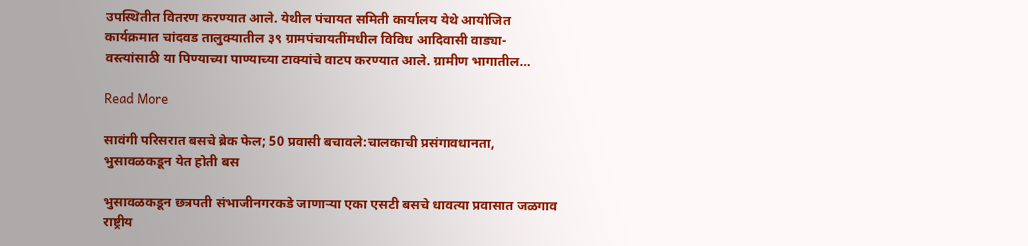उपस्थितीत वितरण करण्यात आले. येथील पंचायत समिती कार्यालय येथे आयोजित कार्यक्रमात चांदवड तालुक्यातील ३९ ग्रामपंचायतींमधील विविध आदिवासी वाड्या-वस्त्यांसाठी या पिण्याच्या पाण्याच्या टाक्यांचे वाटप करण्यात आले. ग्रामीण भागातील…

Read More

सावंगी परिसरात बसचे ब्रेक फेल; 50 प्रवासी बचावले:चालकाची प्रसंगावधानता, भुसावळकडून येत होती बस

भुसावळकडून छत्रपती संभाजीनगरकडे जाणाऱ्या एका एसटी बसचे धावत्या प्रवासात जळगाव राष्ट्रीय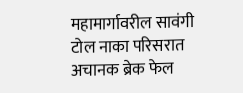महामार्गावरील सावंगी टोल नाका परिसरात अचानक ब्रेक फेल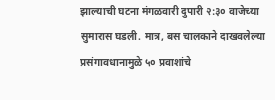झाल्याची घटना मंगळवारी दुपारी २:३० वाजेच्या सुमारास घडली. मात्र, बस चालकाने दाखवलेल्या प्रसंगावधानामुळे ५० प्रवाशांचे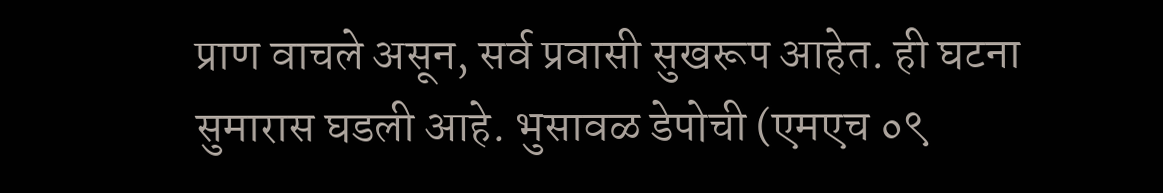प्राण वाचले असून, सर्व प्रवासी सुखरूप आहेत. ही घटना सुमारास घडली आहे. भुसावळ डेपोची (एमएच ०९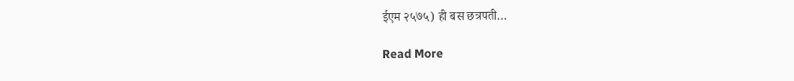ईएम २५७५) ही बस छत्रपती…

Read More